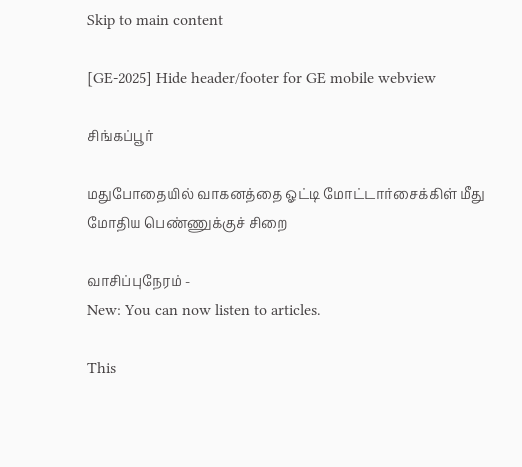Skip to main content

[GE-2025] Hide header/footer for GE mobile webview

சிங்கப்பூர்

மதுபோதையில் வாகனத்தை ஓட்டி மோட்டார்சைக்கிள் மீது மோதிய பெண்ணுக்குச் சிறை

வாசிப்புநேரம் -
New: You can now listen to articles.

This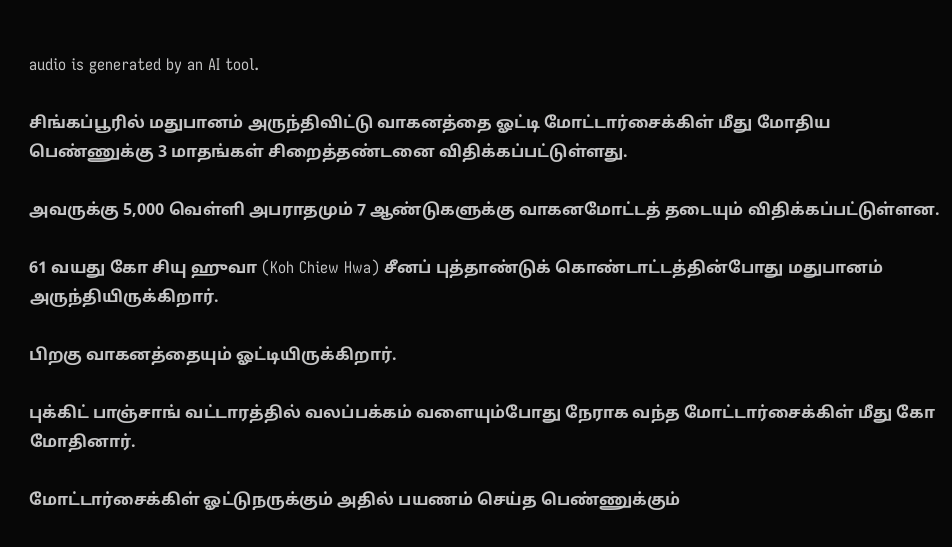audio is generated by an AI tool.

சிங்கப்பூரில் மதுபானம் அருந்திவிட்டு வாகனத்தை ஓட்டி மோட்டார்சைக்கிள் மீது மோதிய பெண்ணுக்கு 3 மாதங்கள் சிறைத்தண்டனை விதிக்கப்பட்டுள்ளது.

அவருக்கு 5,000 வெள்ளி அபராதமும் 7 ஆண்டுகளுக்கு வாகனமோட்டத் தடையும் விதிக்கப்பட்டுள்ளன.

61 வயது கோ சியு ஹுவா (Koh Chiew Hwa) சீனப் புத்தாண்டுக் கொண்டாட்டத்தின்போது மதுபானம் அருந்தியிருக்கிறார்.

பிறகு வாகனத்தையும் ஓட்டியிருக்கிறார்.

புக்கிட் பாஞ்சாங் வட்டாரத்தில் வலப்பக்கம் வளையும்போது நேராக வந்த மோட்டார்சைக்கிள் மீது கோ மோதினார்.

மோட்டார்சைக்கிள் ஓட்டுநருக்கும் அதில் பயணம் செய்த பெண்ணுக்கும்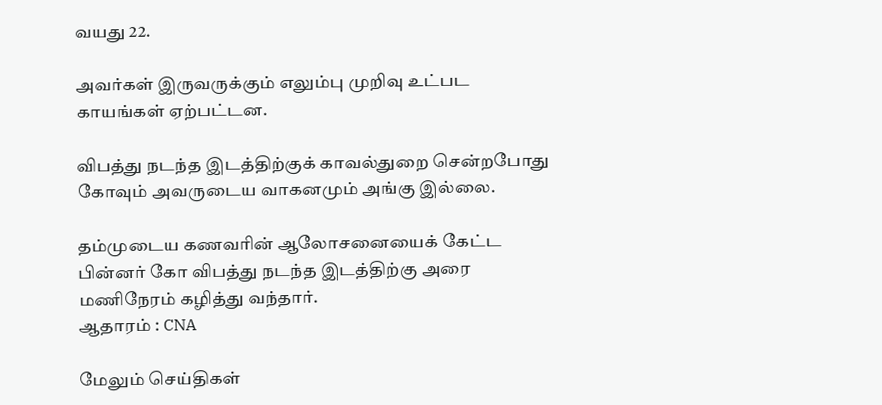வயது 22.

அவர்கள் இருவருக்கும் எலும்பு முறிவு உட்பட காயங்கள் ஏற்பட்டன.

விபத்து நடந்த இடத்திற்குக் காவல்துறை சென்றபோது கோவும் அவருடைய வாகனமும் அங்கு இல்லை.

தம்முடைய கணவரின் ஆலோசனையைக் கேட்ட பின்னர் கோ விபத்து நடந்த இடத்திற்கு அரை மணிநேரம் கழித்து வந்தார்.
ஆதாரம் : CNA

மேலும் செய்திகள்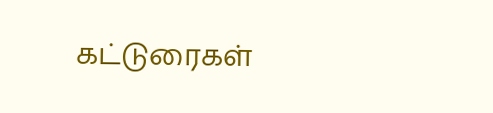கட்டுரைகள்